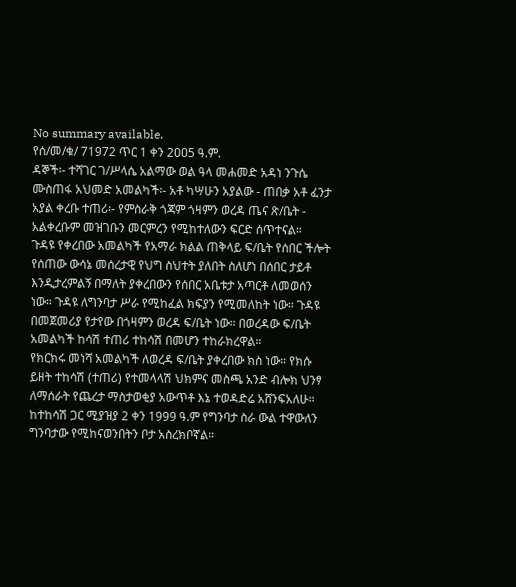No summary available.
የሰ/መ/ቁ/ 71972 ጥር 1 ቀን 2ዐዐ5 ዓ.ም.
ዳኞች፡- ተሻገር ገ/ሥላሴ አልማው ወል ዓላ መሐመድ አዳነ ንጉሴ ሙስጠፋ አህመድ አመልካች፡- አቶ ካሣሁን አያልው - ጠበቃ አቶ ፈንታ አያል ቀረቡ ተጠሪ፡- የምስራቅ ጎጃም ጎዛምን ወረዳ ጤና ጽ/ቤት - አልቀረቡም መዝገቡን መርምረን የሚከተለውን ፍርድ ሰጥተናል።
ጉዳዩ የቀረበው አመልካች የአማራ ክልል ጠቅላይ ፍ/ቤት የሰበር ችሎት የሰጠው ውሳኔ መሰረታዊ የህግ ስህተት ያለበት ስለሆነ በሰበር ታይቶ እንዲታረምልኝ በማለት ያቀረበውን የሰበር አቤቱታ አጣርቶ ለመወሰን ነው። ጉዳዩ ለግንባታ ሥራ የሚከፈል ክፍያን የሚመለከት ነው። ጉዳዩ በመጀመሪያ የታየው በጎዛምን ወረዳ ፍ/ቤት ነው። በወረዳው ፍ/ቤት አመልካች ከሳሽ ተጠሪ ተከሳሽ በመሆን ተከራክረዋል።
የክርክሩ መነሻ አመልካች ለወረዳ ፍ/ቤት ያቀረበው ክስ ነው። የክሱ ይዘት ተከሳሽ (ተጠሪ) የተመላላሽ ህክምና መስጫ አንድ ብሎክ ህንፃ ለማሰራት የጨረታ ማስታወቂያ አውጥቶ እኔ ተወዳድሬ አሸንፍአለሁ። ከተከሳሽ ጋር ሚያዝያ 2 ቀን 1999 ዓ.ም የግንባታ ስራ ውል ተዋውለን ግንባታው የሚከናወንበትን ቦታ አስረክቦኛል።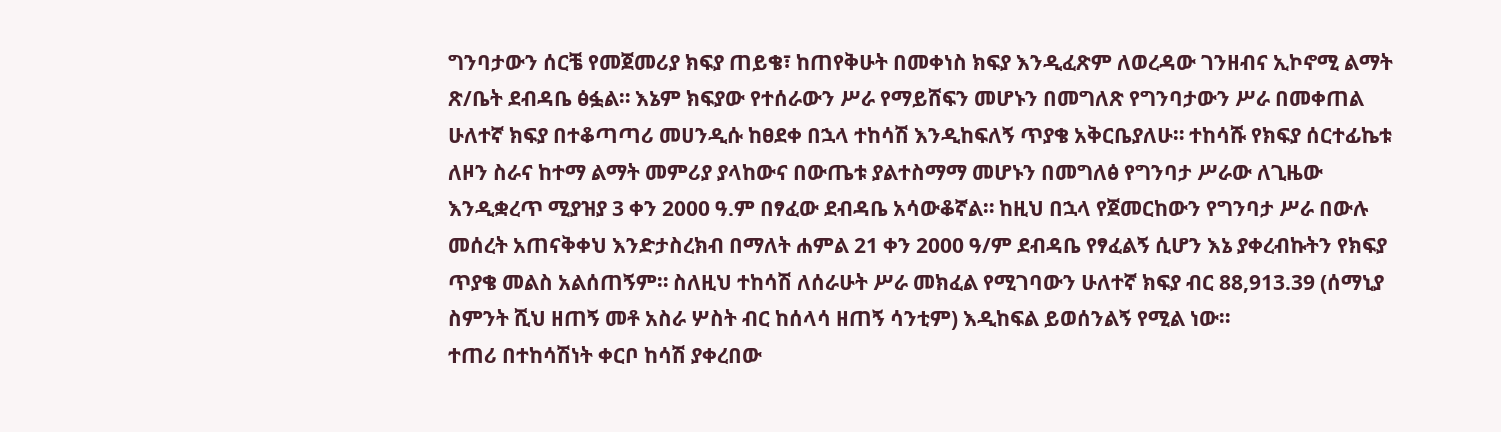ግንባታውን ሰርቼ የመጀመሪያ ክፍያ ጠይቄ፣ ከጠየቅሁት በመቀነስ ክፍያ እንዲፈጽም ለወረዳው ገንዘብና ኢኮኖሚ ልማት ጽ/ቤት ደብዳቤ ፅፏል። እኔም ክፍያው የተሰራውን ሥራ የማይሸፍን መሆኑን በመግለጽ የግንባታውን ሥራ በመቀጠል ሁለተኛ ክፍያ በተቆጣጣሪ መሀንዲሱ ከፀደቀ በኋላ ተከሳሽ እንዲከፍለኝ ጥያቄ አቅርቤያለሁ። ተከሳሹ የክፍያ ሰርተፊኬቱ ለዞን ስራና ከተማ ልማት መምሪያ ያላከውና በውጤቱ ያልተስማማ መሆኑን በመግለፅ የግንባታ ሥራው ለጊዜው እንዲቋረጥ ሚያዝያ 3 ቀን 2000 ዓ.ም በፃፈው ደብዳቤ አሳውቆኛል። ከዚህ በኋላ የጀመርከውን የግንባታ ሥራ በውሉ መሰረት አጠናቅቀህ እንድታስረክብ በማለት ሐምል 21 ቀን 2000 ዓ/ም ደብዳቤ የፃፈልኝ ሲሆን እኔ ያቀረብኩትን የክፍያ ጥያቄ መልስ አልሰጠኝም። ስለዚህ ተከሳሽ ለሰራሁት ሥራ መክፈል የሚገባውን ሁለተኛ ክፍያ ብር 88,913.39 (ሰማኒያ ስምንት ሺህ ዘጠኝ መቶ አስራ ሦስት ብር ከሰላሳ ዘጠኝ ሳንቲም) እዲከፍል ይወሰንልኝ የሚል ነው።
ተጠሪ በተከሳሽነት ቀርቦ ከሳሽ ያቀረበው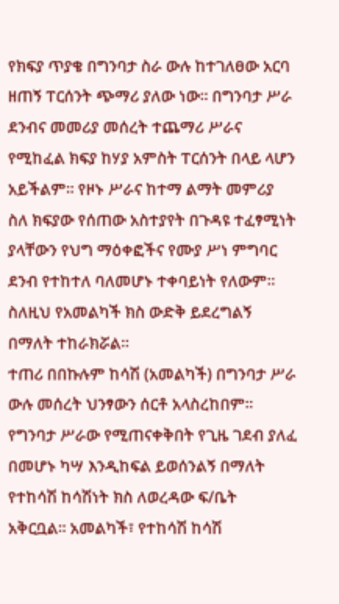የክፍያ ጥያቄ በግንባታ ስራ ውሉ ከተገለፀው አርባ ዘጠኝ ፐርሰንት ጭማሪ ያለው ነው። በግንባታ ሥራ ደንብና መመሪያ መሰረት ተጨማሪ ሥራና የሚከፈል ክፍያ ከሃያ አምስት ፐርሰንት በላይ ላሆን አይችልም። የዞኑ ሥራና ከተማ ልማት መምሪያ ስለ ክፍያው የሰጠው አስተያየት በጉዳዩ ተፈፃሚነት ያላቸውን የህግ ማዕቀፎችና የሙያ ሥነ ምግባር ደንብ የተከተለ ባለመሆኑ ተቀባይነት የለውም። ስለዚህ የአመልካች ክስ ውድቅ ይደረግልኝ በማለት ተከራክሯል።
ተጠሪ በበኩሉም ከሳሽ (አመልካች) በግንባታ ሥራ ውሉ መሰረት ህንፃውን ሰርቶ አላስረከበም።
የግንባታ ሥራው የሚጠናቀቅበት የጊዜ ገደብ ያለፈ በመሆኑ ካሣ እንዲከፍል ይወሰንልኝ በማለት የተከሳሽ ከሳሽነት ክስ ለወረዳው ፍ/ቤት አቅርቧል። አመልካች፣ የተከሳሽ ከሳሽ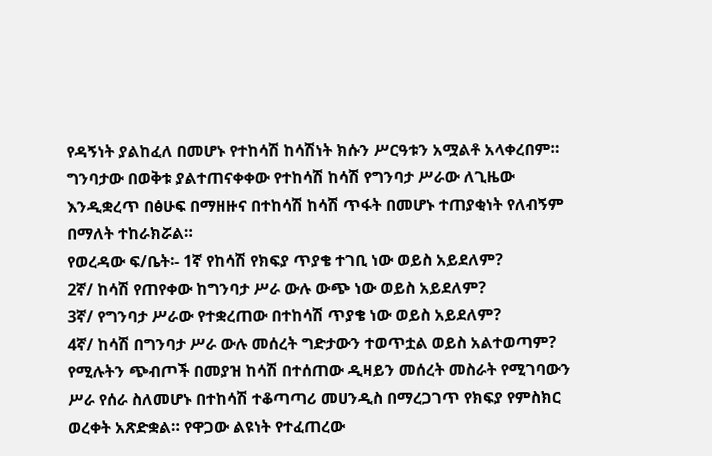የዳኝነት ያልከፈለ በመሆኑ የተከሳሽ ከሳሽነት ክሱን ሥርዓቱን አሟልቶ አላቀረበም። ግንባታው በወቅቱ ያልተጠናቀቀው የተከሳሽ ከሳሽ የግንባታ ሥራው ለጊዜው እንዲቋረጥ በፅሁፍ በማዘዙና በተከሳሽ ከሳሽ ጥፋት በመሆኑ ተጠያቂነት የለብኝም በማለት ተከራክሯል።
የወረዳው ፍ/ቤት፡- 1ኛ የከሳሽ የክፍያ ጥያቄ ተገቢ ነው ወይስ አይደለም?
2ኛ/ ከሳሽ የጠየቀው ከግንባታ ሥራ ውሉ ውጭ ነው ወይስ አይደለም?
3ኛ/ የግንባታ ሥራው የተቋረጠው በተከሳሽ ጥያቄ ነው ወይስ አይደለም?
4ኛ/ ከሳሽ በግንባታ ሥራ ውሉ መሰረት ግድታውን ተወጥቷል ወይስ አልተወጣም?
የሚሉትን ጭብጦች በመያዝ ከሳሽ በተሰጠው ዲዛይን መሰረት መስራት የሚገባውን ሥራ የሰራ ስለመሆኑ በተከሳሽ ተቆጣጣሪ መሀንዲስ በማረጋገጥ የክፍያ የምስክር ወረቀት አጽድቋል። የዋጋው ልዩነት የተፈጠረው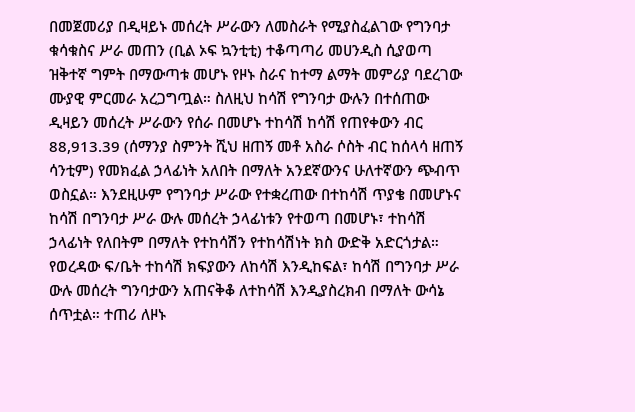በመጀመሪያ በዲዛይኑ መሰረት ሥራውን ለመስራት የሚያስፈልገው የግንባታ ቁሳቁስና ሥራ መጠን (ቢል ኦፍ ኳንቲቲ) ተቆጣጣሪ መሀንዲስ ሲያወጣ ዝቅተኛ ግምት በማውጣቱ መሆኑ የዞኑ ስራና ከተማ ልማት መምሪያ ባደረገው ሙያዊ ምርመራ አረጋግጧል። ስለዚህ ከሳሽ የግንባታ ውሉን በተሰጠው ዲዛይን መሰረት ሥራውን የሰራ በመሆኑ ተከሳሽ ከሳሽ የጠየቀውን ብር 88,913.39 (ሰማንያ ስምንት ሺህ ዘጠኝ መቶ አስራ ሶስት ብር ከሰላሳ ዘጠኝ ሳንቲም) የመክፈል ኃላፊነት አለበት በማለት አንደኛውንና ሁለተኛውን ጭብጥ ወስኗል። እንደዚሁም የግንባታ ሥራው የተቋረጠው በተከሳሽ ጥያቄ በመሆኑና ከሳሽ በግንባታ ሥራ ውሉ መሰረት ኃላፊነቱን የተወጣ በመሆኑ፣ ተከሳሽ ኃላፊነት የለበትም በማለት የተከሳሽን የተከሳሽነት ክስ ውድቅ አድርጎታል። የወረዳው ፍ/ቤት ተከሳሽ ክፍያውን ለከሳሽ እንዲከፍል፣ ከሳሽ በግንባታ ሥራ ውሉ መሰረት ግንባታውን አጠናቅቆ ለተከሳሽ እንዲያስረክብ በማለት ውሳኔ ሰጥቷል። ተጠሪ ለዞኑ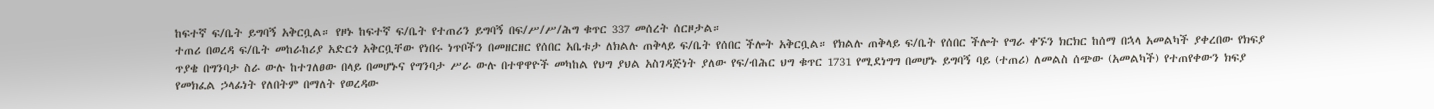ከፍተኛ ፍ/ቤት ይግባኝ አቅርቧል። የዞኑ ከፍተኛ ፍ/ቤት የተጠሪን ይግባኝ በፍ/ሥ/ሥ/ሕግ ቁጥር 337 መሰረት ሰርዞታል።
ተጠሪ በወረዳ ፍ/ቤት መከራከሪያ አድርጎ አቅርቧቸው የነበሩ ነጥቦችን በመዘርዘር የሰበር አቤቱታ ለክልሉ ጠቅላይ ፍ/ቤት የሰበር ችሎት አቅርቧል። የክልሉ ጠቅላይ ፍ/ቤት የሰበር ችሎት የግራ ቀኙን ክርክር ከሰማ በኋላ አመልካች ያቀረበው የክፍያ ጥያቄ በግንባታ ስራ ውሉ ከተገለፀው በላይ በመሆኑና የግንባታ ሥራ ውሉ በተዋዋዮች መካከል የህግ ያህል አስገዳጅነት ያለው የፍ/ብሕር ህግ ቁጥር 1731 የሚደነግግ በመሆኑ ይግባኝ ባይ (ተጠሪ) ለመልስ ሰጭው (አመልካች) የተጠየቀውን ክፍያ የመክፈል ኃላፊነት የለበትም በማለት የወረዳው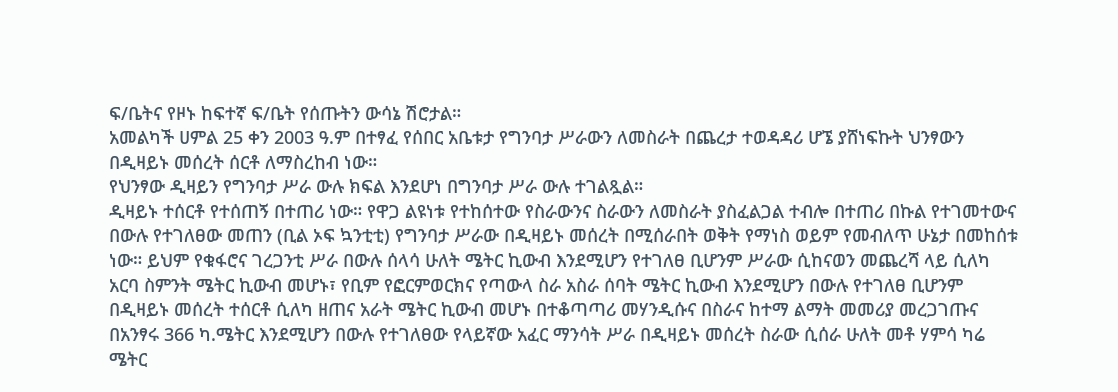ፍ/ቤትና የዞኑ ከፍተኛ ፍ/ቤት የሰጡትን ውሳኔ ሽሮታል።
አመልካች ሀምል 25 ቀን 2003 ዓ.ም በተፃፈ የሰበር አቤቱታ የግንባታ ሥራውን ለመስራት በጨረታ ተወዳዳሪ ሆኜ ያሸነፍኩት ህንፃውን በዲዛይኑ መሰረት ሰርቶ ለማስረከብ ነው።
የህንፃው ዲዛይን የግንባታ ሥራ ውሉ ክፍል እንደሆነ በግንባታ ሥራ ውሉ ተገልጿል።
ዲዛይኑ ተሰርቶ የተሰጠኝ በተጠሪ ነው። የዋጋ ልዩነቱ የተከሰተው የስራውንና ስራውን ለመስራት ያስፈልጋል ተብሎ በተጠሪ በኩል የተገመተውና በውሉ የተገለፀው መጠን (ቢል ኦፍ ኳንቲቲ) የግንባታ ሥራው በዲዛይኑ መሰረት በሚሰራበት ወቅት የማነስ ወይም የመብለጥ ሁኔታ በመከሰቱ ነው። ይህም የቁፋሮና ገረጋንቲ ሥራ በውሉ ሰላሳ ሁለት ሜትር ኪውብ እንደሚሆን የተገለፀ ቢሆንም ሥራው ሲከናወን መጨረሻ ላይ ሲለካ አርባ ስምንት ሜትር ኪውብ መሆኑ፣ የቢም የፎርምወርክና የጣውላ ስራ አስራ ሰባት ሜትር ኪውብ እንደሚሆን በውሉ የተገለፀ ቢሆንም በዲዛይኑ መሰረት ተሰርቶ ሲለካ ዘጠና አራት ሜትር ኪውብ መሆኑ በተቆጣጣሪ መሃንዲሱና በስራና ከተማ ልማት መመሪያ መረጋገጡና በአንፃሩ 366 ካ.ሜትር እንደሚሆን በውሉ የተገለፀው የላይኛው አፈር ማንሳት ሥራ በዲዛይኑ መሰረት ስራው ሲሰራ ሁለት መቶ ሃምሳ ካሬ ሜትር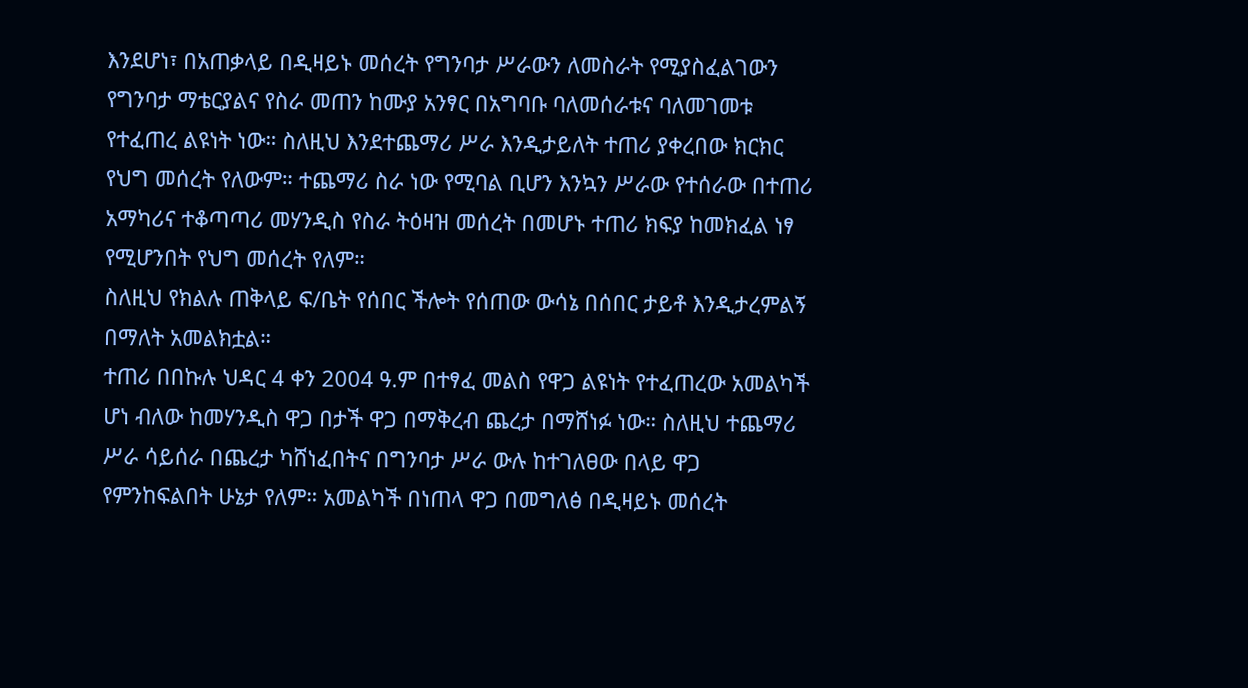እንደሆነ፣ በአጠቃላይ በዲዛይኑ መሰረት የግንባታ ሥራውን ለመስራት የሚያስፈልገውን የግንባታ ማቴርያልና የስራ መጠን ከሙያ አንፃር በአግባቡ ባለመሰራቱና ባለመገመቱ የተፈጠረ ልዩነት ነው። ስለዚህ እንደተጨማሪ ሥራ እንዲታይለት ተጠሪ ያቀረበው ክርክር የህግ መሰረት የለውም። ተጨማሪ ስራ ነው የሚባል ቢሆን እንኳን ሥራው የተሰራው በተጠሪ አማካሪና ተቆጣጣሪ መሃንዲስ የስራ ትዕዛዝ መሰረት በመሆኑ ተጠሪ ክፍያ ከመክፈል ነፃ የሚሆንበት የህግ መሰረት የለም።
ስለዚህ የክልሉ ጠቅላይ ፍ/ቤት የሰበር ችሎት የሰጠው ውሳኔ በሰበር ታይቶ እንዲታረምልኝ በማለት አመልክቷል።
ተጠሪ በበኩሉ ህዳር 4 ቀን 2004 ዓ.ም በተፃፈ መልስ የዋጋ ልዩነት የተፈጠረው አመልካች ሆነ ብለው ከመሃንዲስ ዋጋ በታች ዋጋ በማቅረብ ጨረታ በማሸነፉ ነው። ስለዚህ ተጨማሪ ሥራ ሳይሰራ በጨረታ ካሸነፈበትና በግንባታ ሥራ ውሉ ከተገለፀው በላይ ዋጋ የምንከፍልበት ሁኔታ የለም። አመልካች በነጠላ ዋጋ በመግለፅ በዲዛይኑ መሰረት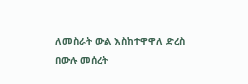ለመስራት ውል እስከተዋዋለ ድረስ በውሉ መሰረት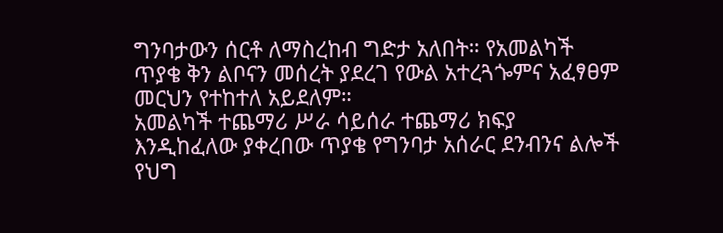ግንባታውን ሰርቶ ለማስረከብ ግድታ አለበት። የአመልካች ጥያቄ ቅን ልቦናን መሰረት ያደረገ የውል አተረጓጐምና አፈፃፀም መርህን የተከተለ አይደለም።
አመልካች ተጨማሪ ሥራ ሳይሰራ ተጨማሪ ክፍያ እንዲከፈለው ያቀረበው ጥያቄ የግንባታ አሰራር ደንብንና ልሎች የህግ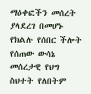ማዕቀፎችን መሰረት ያላደረገ በመሆኑ የክልሉ የሰበር ችሎት የሰጠው ውሳኔ መሰረታዊ የህግ ስህተት የለበትም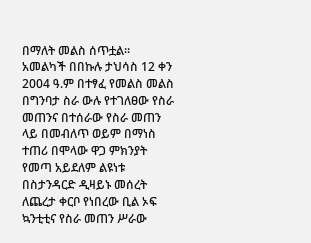በማለት መልስ ሰጥቷል።
አመልካች በበኩሉ ታህሳስ 12 ቀን 2004 ዓ.ም በተፃፈ የመልስ መልስ በግንባታ ስራ ውሉ የተገለፀው የስራ መጠንና በተሰራው የስራ መጠን ላይ በመብለጥ ወይም በማነስ ተጠሪ በሞላው ዋጋ ምክንያት የመጣ አይደለም ልዩነቱ በስታንዳርድ ዲዛይኑ መሰረት ለጨረታ ቀርቦ የነበረው ቢል ኦፍ ኳንቲቲና የስራ መጠን ሥራው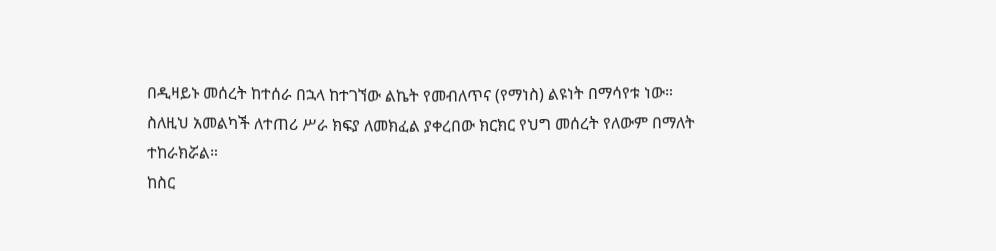በዲዛይኑ መሰረት ከተሰራ በኋላ ከተገኘው ልኬት የመብለጥና (የማነስ) ልዩነት በማሳየቱ ነው። ስለዚህ አመልካች ለተጠሪ ሥራ ክፍያ ለመክፈል ያቀረበው ክርክር የህግ መሰረት የለውም በማለት ተከራክሯል።
ከስር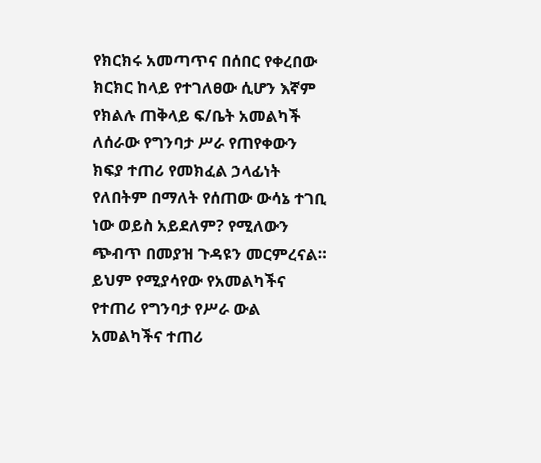የክርክሩ አመጣጥና በሰበር የቀረበው ክርክር ከላይ የተገለፀው ሲሆን እኛም የክልሉ ጠቅላይ ፍ/ቤት አመልካች ለሰራው የግንባታ ሥራ የጠየቀውን ክፍያ ተጠሪ የመክፈል ኃላፊነት የለበትም በማለት የሰጠው ውሳኔ ተገቢ ነው ወይስ አይደለም? የሚለውን ጭብጥ በመያዝ ጉዳዩን መርምረናል።
ይህም የሚያሳየው የአመልካችና የተጠሪ የግንባታ የሥራ ውል አመልካችና ተጠሪ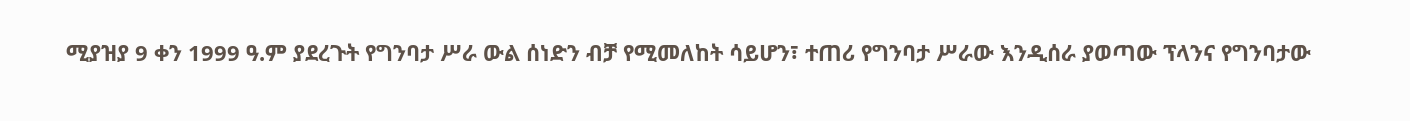ሚያዝያ 9 ቀን 1999 ዓ.ም ያደረጉት የግንባታ ሥራ ውል ሰነድን ብቻ የሚመለከት ሳይሆን፣ ተጠሪ የግንባታ ሥራው እንዲሰራ ያወጣው ፕላንና የግንባታው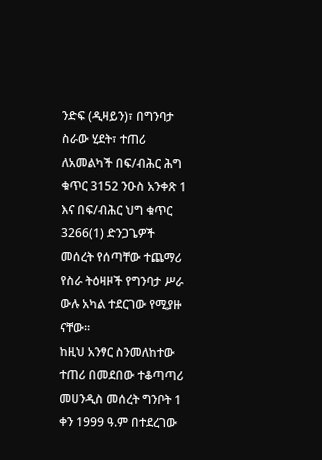ንድፍ (ዲዛይን)፣ በግንባታ ስራው ሂደት፣ ተጠሪ ለአመልካች በፍ/ብሕር ሕግ ቁጥር 3152 ንዑስ አንቀጽ 1 እና በፍ/ብሕር ህግ ቁጥር 3266(1) ድንጋጌዎች መሰረት የሰጣቸው ተጨማሪ የስራ ትዕዛዞች የግንባታ ሥራ ውሉ አካል ተደርገው የሚያዙ ናቸው።
ከዚህ አንፃር ስንመለከተው ተጠሪ በመደበው ተቆጣጣሪ መሀንዲስ መሰረት ግንቦት 1 ቀን 1999 ዓ.ም በተደረገው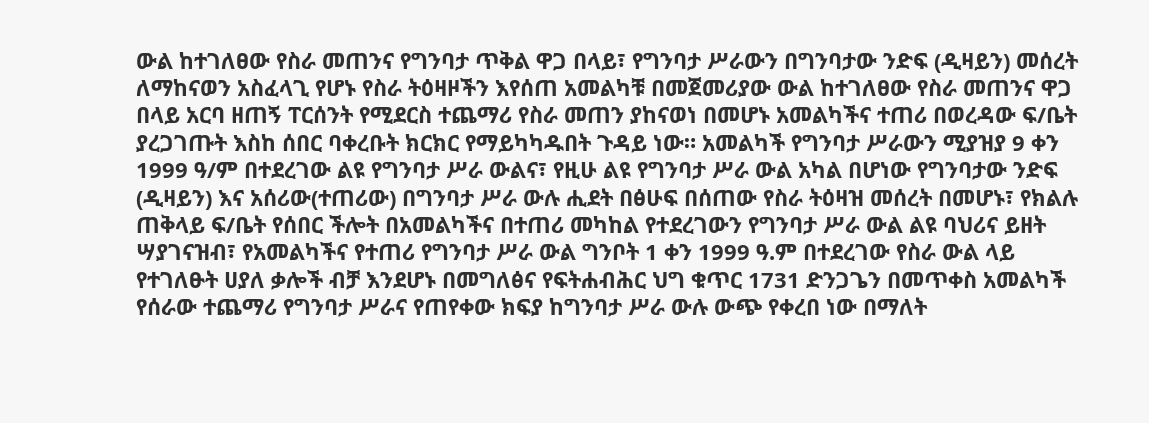ውል ከተገለፀው የስራ መጠንና የግንባታ ጥቅል ዋጋ በላይ፣ የግንባታ ሥራውን በግንባታው ንድፍ (ዲዛይን) መሰረት ለማከናወን አስፈላጊ የሆኑ የስራ ትዕዛዞችን እየሰጠ አመልካቹ በመጀመሪያው ውል ከተገለፀው የስራ መጠንና ዋጋ በላይ አርባ ዘጠኝ ፐርሰንት የሚደርስ ተጨማሪ የስራ መጠን ያከናወነ በመሆኑ አመልካችና ተጠሪ በወረዳው ፍ/ቤት ያረጋገጡት እስከ ሰበር ባቀረቡት ክርክር የማይካካዱበት ጉዳይ ነው። አመልካች የግንባታ ሥራውን ሚያዝያ 9 ቀን 1999 ዓ/ም በተደረገው ልዩ የግንባታ ሥራ ውልና፣ የዚሁ ልዩ የግንባታ ሥራ ውል አካል በሆነው የግንባታው ንድፍ (ዲዛይን) እና አሰሪው(ተጠሪው) በግንባታ ሥራ ውሉ ሒደት በፅሁፍ በሰጠው የስራ ትዕዛዝ መሰረት በመሆኑ፣ የክልሉ ጠቅላይ ፍ/ቤት የሰበር ችሎት በአመልካችና በተጠሪ መካከል የተደረገውን የግንባታ ሥራ ውል ልዩ ባህሪና ይዘት ሣያገናዝብ፣ የአመልካችና የተጠሪ የግንባታ ሥራ ውል ግንቦት 1 ቀን 1999 ዓ.ም በተደረገው የስራ ውል ላይ የተገለፁት ሀያለ ቃሎች ብቻ እንደሆኑ በመግለፅና የፍትሐብሕር ህግ ቁጥር 1731 ድንጋጌን በመጥቀስ አመልካች የሰራው ተጨማሪ የግንባታ ሥራና የጠየቀው ክፍያ ከግንባታ ሥራ ውሉ ውጭ የቀረበ ነው በማለት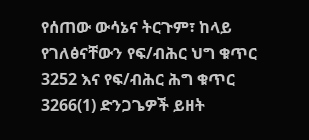የሰጠው ውሳኔና ትርጉም፣ ከላይ የገለፅናቸውን የፍ/ብሕር ህግ ቁጥር 3252 እና የፍ/ብሕር ሕግ ቁጥር 3266(1) ድንጋጌዎች ይዘት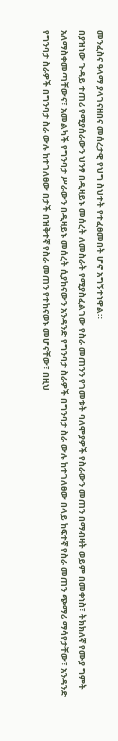መንፈስና ዓላማ ያላገናዘበና መሰረታዊ የህግ ስህተት የተፈፀመበት ሆኖ አግኝተነዋል።
በያዝነው ጉዳይ ተጠሪ የሚያሰራውን ህንፃ በዲዛይኑ መሰረት ለመስራት የሚያስፈልገው የስራ መጠንን የገመቱት ባለሞያዎች የስራውን መጠን በማብዛት ወይም በመቀነስ፣ ትክክለኛ የሙያ ግምት አለማስቀመጣቸውና፣ አመልካች የግንባታ ሥራውን በዲዛይኑ መሰረት ሲያከናውን አንዳንድ የግንባታ ስራዎች በግንባታ ስራ ውሉ ከተገለፀው በላይ ከፍተኛ የስራ መጠን ጭማሪ ማሳየታቸው፣ አንዳንድ የግንባታ ስራዎች በግንባታ ስራ ውሉ ከተገለፀው በታች በዝቅተኛ የስራ መጠን የተከናወኑ መሆናቸው፣ በዚህ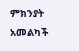ምክንያት አመልካች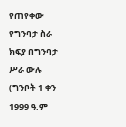የጠየቀው የግንባታ ስራ ክፍያ በግንባታ ሥራ ውሉ (ግንቦት 1 ቀን 1999 ዓ.ም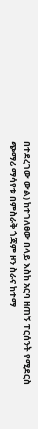በተደረገው ውል) ከተገለፀው በላይ እስከ አርባ ዘጠኝ ፐርሰንት የሚደርስ ጭማሪ ማሳየቱ በምስራቅ ጎጃም ዞን ስራና ከተማ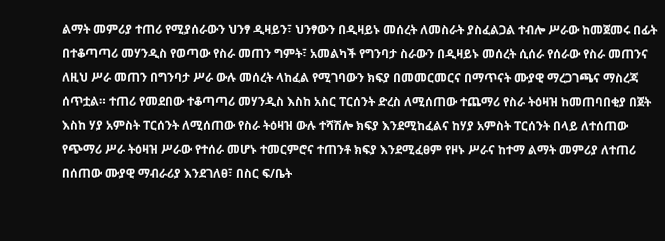ልማት መምሪያ ተጠሪ የሚያሰራውን ህንፃ ዲዛይን፣ ህንፃውን በዲዛይኑ መሰረት ለመስራት ያስፈልጋል ተብሎ ሥራው ከመጀመሩ በፊት በተቆጣጣሪ መሃንዲስ የወጣው የስራ መጠን ግምት፣ አመልካች የግንባታ ስራውን በዲዛይኑ መሰረት ሲሰራ የሰራው የስራ መጠንና ለዚህ ሥራ መጠን በግንባታ ሥራ ውሉ መሰረት ላከፈል የሚገባውን ክፍያ በመመርመርና በማጥናት ሙያዊ ማረጋገጫና ማስረጃ ሰጥቷል። ተጠሪ የመደበው ተቆጣጣሪ መሃንዲስ እስከ አስር ፐርሰንት ድረስ ለሚሰጠው ተጨማሪ የስራ ትዕዛዝ ከመጠባበቂያ በጀት እስከ ሃያ አምስት ፐርሰንት ለሚሰጠው የስራ ትዕዛዝ ውሉ ተሻሽሎ ክፍያ እንደሚከፈልና ከሃያ አምስት ፐርሰንት በላይ ለተሰጠው የጭማሪ ሥራ ትዕዛዝ ሥራው የተሰራ መሆኑ ተመርምሮና ተጠንቶ ክፍያ እንደሚፈፀም የዞኑ ሥራና ከተማ ልማት መምሪያ ለተጠሪ በሰጠው ሙያዊ ማብራሪያ እንደገለፀ፣ በስር ፍ/ቤት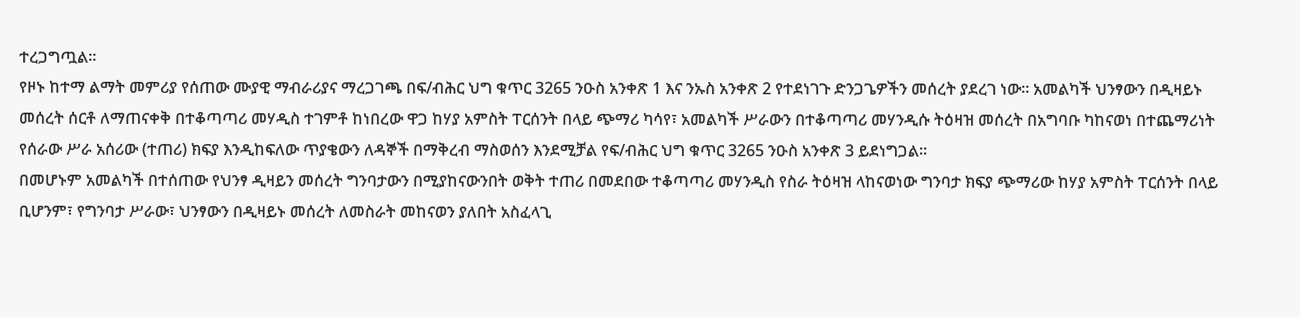ተረጋግጧል።
የዞኑ ከተማ ልማት መምሪያ የሰጠው ሙያዊ ማብራሪያና ማረጋገጫ በፍ/ብሕር ህግ ቁጥር 3265 ንዑስ አንቀጽ 1 እና ንኡስ አንቀጽ 2 የተደነገጉ ድንጋጌዎችን መሰረት ያደረገ ነው። አመልካች ህንፃውን በዲዛይኑ መሰረት ሰርቶ ለማጠናቀቅ በተቆጣጣሪ መሃዲስ ተገምቶ ከነበረው ዋጋ ከሃያ አምስት ፐርሰንት በላይ ጭማሪ ካሳየ፣ አመልካች ሥራውን በተቆጣጣሪ መሃንዲሱ ትዕዛዝ መሰረት በአግባቡ ካከናወነ በተጨማሪነት የሰራው ሥራ አሰሪው (ተጠሪ) ክፍያ እንዲከፍለው ጥያቄውን ለዳኞች በማቅረብ ማስወሰን እንደሚቻል የፍ/ብሕር ህግ ቁጥር 3265 ንዑስ አንቀጽ 3 ይደነግጋል።
በመሆኑም አመልካች በተሰጠው የህንፃ ዲዛይን መሰረት ግንባታውን በሚያከናውንበት ወቅት ተጠሪ በመደበው ተቆጣጣሪ መሃንዲስ የስራ ትዕዛዝ ላከናወነው ግንባታ ክፍያ ጭማሪው ከሃያ አምስት ፐርሰንት በላይ ቢሆንም፣ የግንባታ ሥራው፣ ህንፃውን በዲዛይኑ መሰረት ለመስራት መከናወን ያለበት አስፈላጊ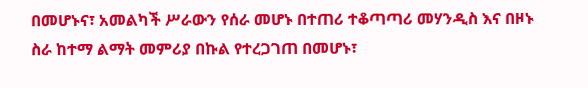በመሆኑና፣ አመልካች ሥራውን የሰራ መሆኑ በተጠሪ ተቆጣጣሪ መሃንዲስ እና በዞኑ ስራ ከተማ ልማት መምሪያ በኩል የተረጋገጠ በመሆኑ፣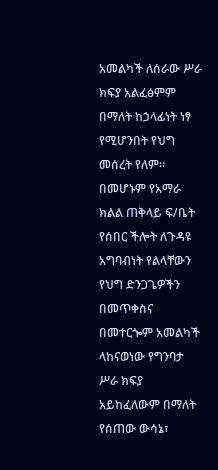አመልካች ለሰራው ሥራ ክፍያ አልፈፅምም በማለት ከኃላፊነት ነፃ የሚሆንበት የህግ መሰረት የለም።
በመሆኑም የአማራ ክልል ጠቅላይ ፍ/ቤት የሰበር ችሎት ለጉዳዩ አግባብነት የልላቸውን የህግ ድንጋጌዎችን በመጥቀስና በመተርጐም አመልካች ላከናወነው የግንባታ ሥራ ክፍያ አይከፈለውም በማለት የሰጠው ውሳኔ፣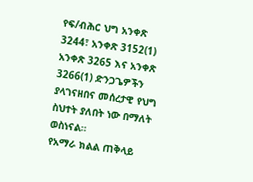የፍ/ብሕር ህግ አንቀጽ 3244፣ አንቀጽ 3152(1) አንቀጽ 3265 እና አንቀጽ 3266(1) ድንጋጌዎችን ያላገናዘበና መሰረታዊ የህግ ስህተት ያለበት ነው በማለት ወስነናል።
የአማራ ክልል ጠቅላይ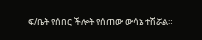ፍ/ቤት የሰበር ችሎት የሰጠው ውሳኔ ተሽሯል።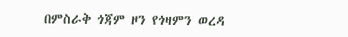በምስራቅ ጎጃም ዞን የጎዛምን ወረዳ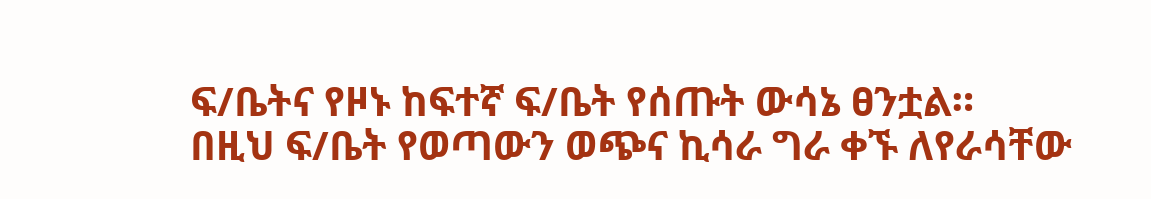ፍ/ቤትና የዞኑ ከፍተኛ ፍ/ቤት የሰጡት ውሳኔ ፀንቷል።
በዚህ ፍ/ቤት የወጣውን ወጭና ኪሳራ ግራ ቀኙ ለየራሳቸው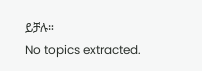ይቻሉ።
No topics extracted.